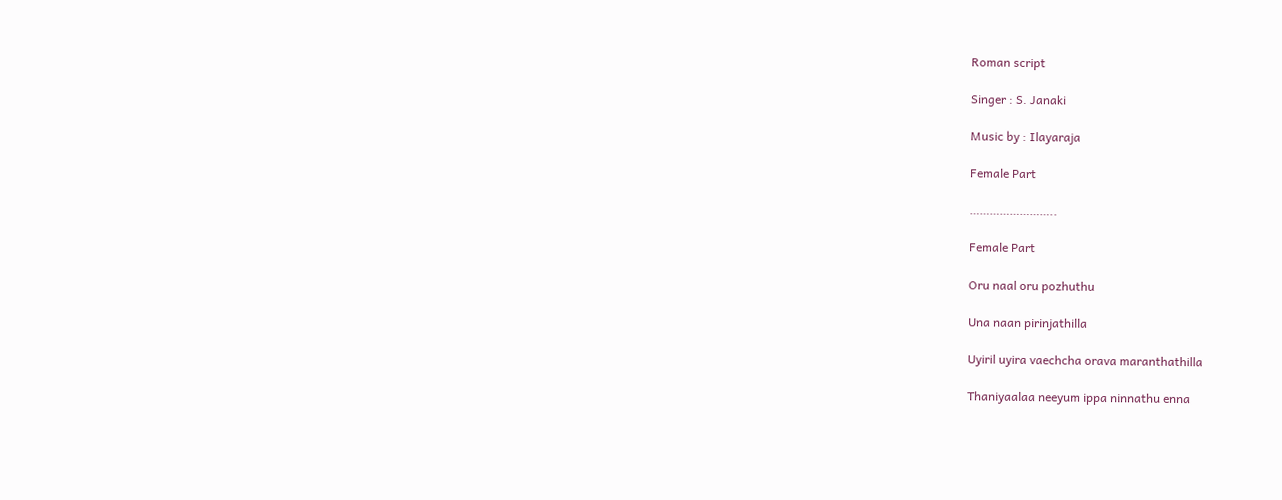Roman script

Singer : S. Janaki

Music by : Ilayaraja

Female Part

……………………..

Female Part

Oru naal oru pozhuthu

Una naan pirinjathilla

Uyiril uyira vaechcha orava maranthathilla

Thaniyaalaa neeyum ippa ninnathu enna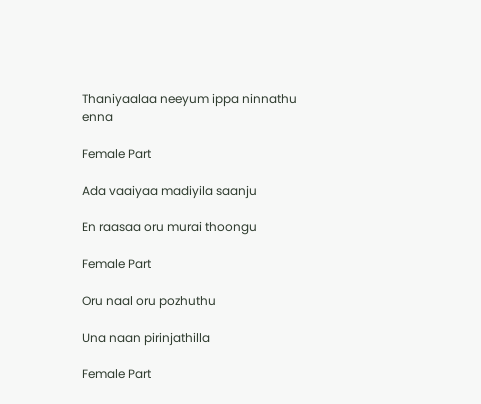Thaniyaalaa neeyum ippa ninnathu enna

Female Part

Ada vaaiyaa madiyila saanju

En raasaa oru murai thoongu

Female Part

Oru naal oru pozhuthu

Una naan pirinjathilla

Female Part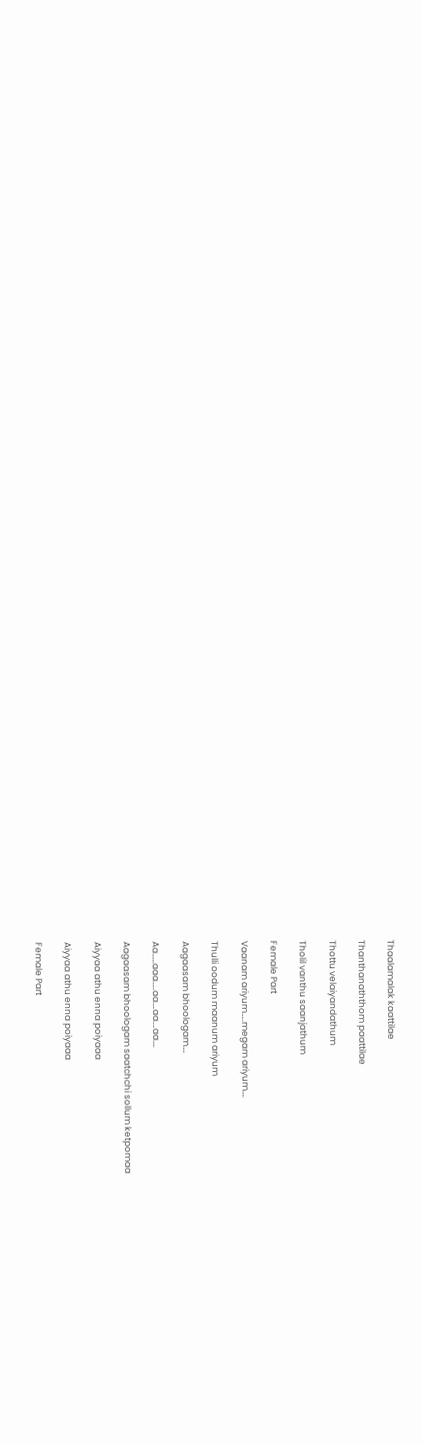Thaalamalak kaattilae

Thanthanaththom paattilae

Thottu velaiyandathum

Tholil vanthu saanjathum

Female Part

Vaanam ariyum…..megam ariyum….

Thulli oodum maanum ariyum

Aagaasam bhoologam….

Aa……aaa…..aa….aa….aa….

Aagaasam bhoologam saatchchi sollum ketpomaa

Aiyyaa athu enna poiyaaa

Aiyyaa athu enna poiyaaa

Female Part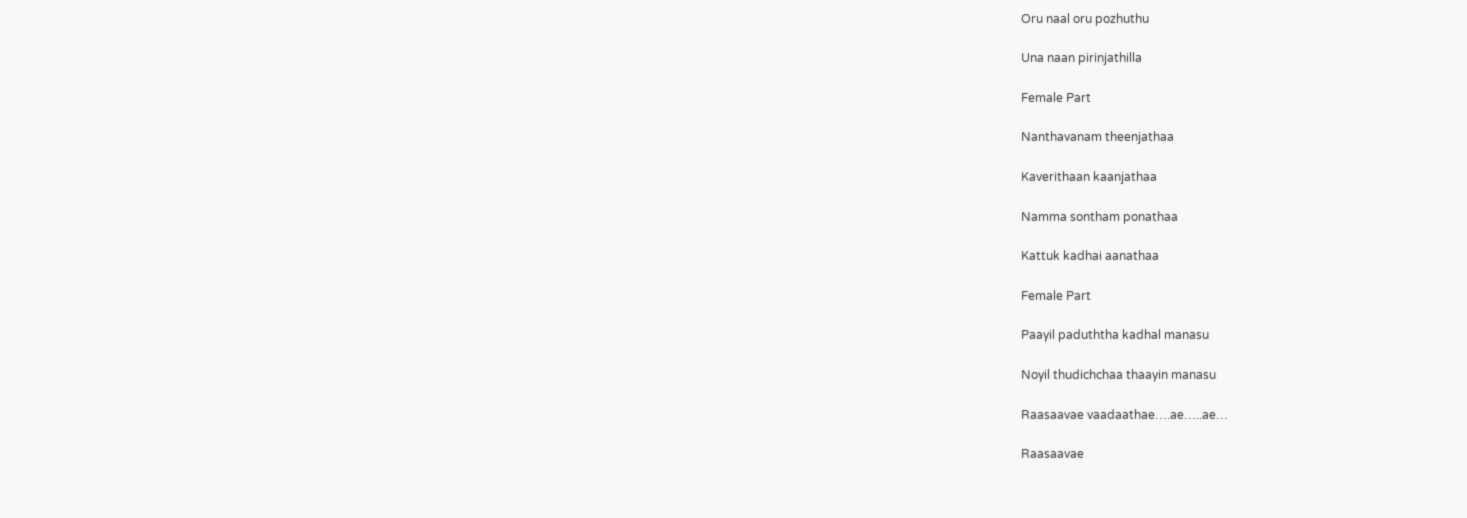Oru naal oru pozhuthu

Una naan pirinjathilla

Female Part

Nanthavanam theenjathaa

Kaverithaan kaanjathaa

Namma sontham ponathaa

Kattuk kadhai aanathaa

Female Part

Paayil paduththa kadhal manasu

Noyil thudichchaa thaayin manasu

Raasaavae vaadaathae….ae…..ae…

Raasaavae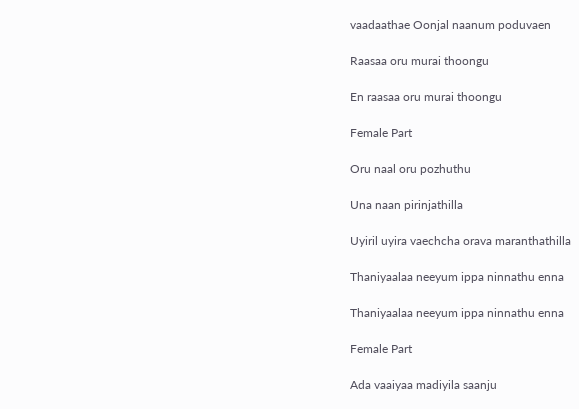vaadaathae Oonjal naanum poduvaen

Raasaa oru murai thoongu

En raasaa oru murai thoongu

Female Part

Oru naal oru pozhuthu

Una naan pirinjathilla

Uyiril uyira vaechcha orava maranthathilla

Thaniyaalaa neeyum ippa ninnathu enna

Thaniyaalaa neeyum ippa ninnathu enna

Female Part

Ada vaaiyaa madiyila saanju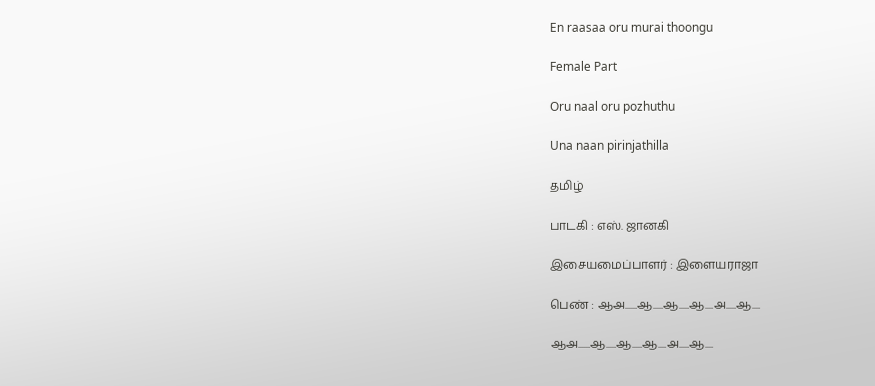En raasaa oru murai thoongu

Female Part

Oru naal oru pozhuthu

Una naan pirinjathilla

தமிழ்

பாடகி : எஸ். ஜானகி

இசையமைப்பாளர் : இளையராஜா

பெண் : ஆஅ......ஆ.....ஆ.....ஆ....அ.....ஆ....

ஆஅ......ஆ.....ஆ.....ஆ....அ.....ஆ....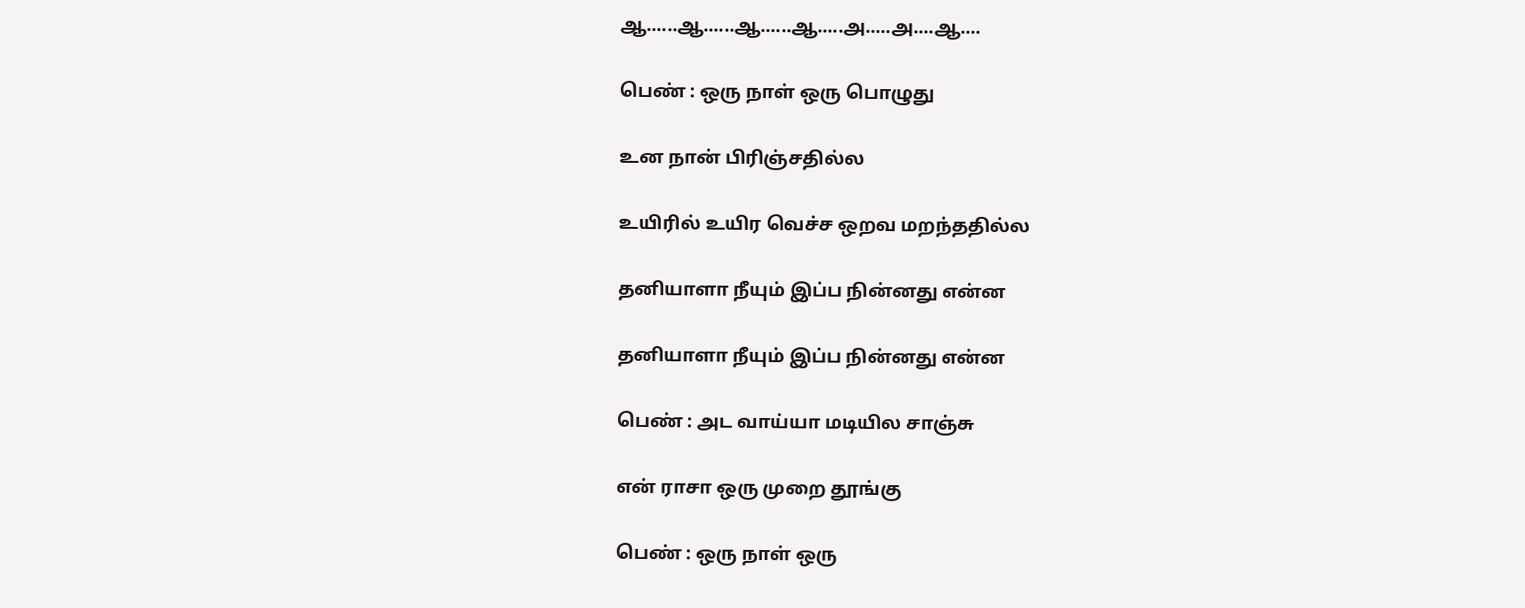ஆ......ஆ......ஆ......ஆ.....அ.....அ....ஆ....

பெண் : ஒரு நாள் ஒரு பொழுது

உன நான் பிரிஞ்சதில்ல

உயிரில் உயிர வெச்ச ஒறவ மறந்ததில்ல

தனியாளா நீயும் இப்ப நின்னது என்ன

தனியாளா நீயும் இப்ப நின்னது என்ன

பெண் : அட வாய்யா மடியில சாஞ்சு

என் ராசா ஒரு முறை தூங்கு

பெண் : ஒரு நாள் ஒரு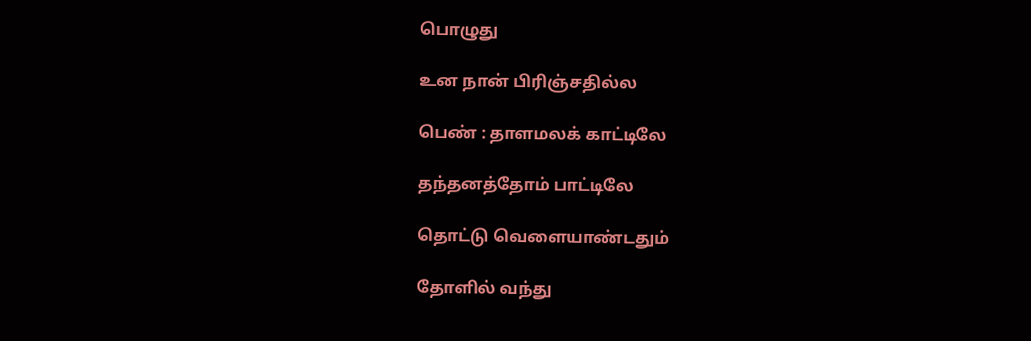பொழுது

உன நான் பிரிஞ்சதில்ல

பெண் : தாளமலக் காட்டிலே

தந்தனத்தோம் பாட்டிலே

தொட்டு வெளையாண்டதும்

தோளில் வந்து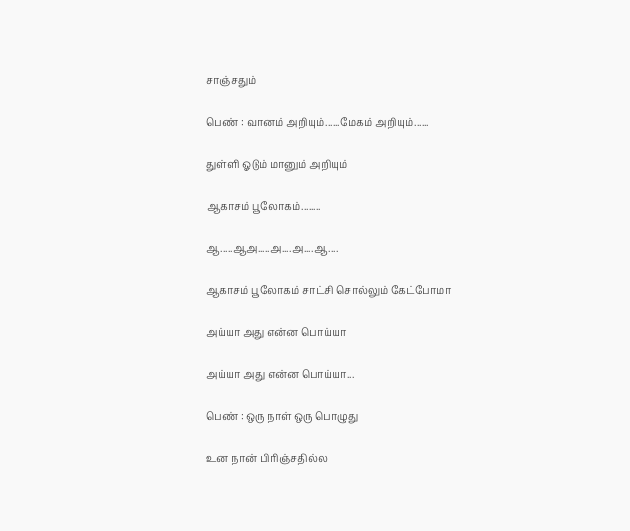சாஞ்சதும்

பெண் : வானம் அறியும்......மேகம் அறியும்......

துள்ளி ஓடும் மானும் அறியும்

ஆகாசம் பூலோகம்........

ஆ.....ஆஅ.....அ....அ....ஆ....

ஆகாசம் பூலோகம் சாட்சி சொல்லும் கேட்போமா

அய்யா அது என்ன பொய்யா

அய்யா அது என்ன பொய்யா...

பெண் : ஒரு நாள் ஒரு பொழுது

உன நான் பிரிஞ்சதில்ல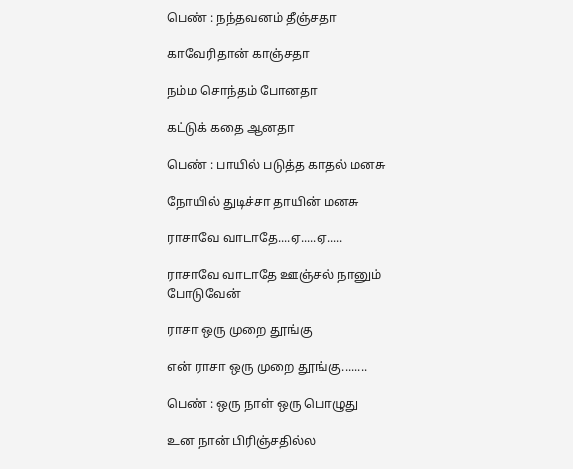பெண் : நந்தவனம் தீஞ்சதா

காவேரிதான் காஞ்சதா

நம்ம சொந்தம் போனதா

கட்டுக் கதை ஆனதா

பெண் : பாயில் படுத்த காதல் மனசு

நோயில் துடிச்சா தாயின் மனசு

ராசாவே வாடாதே....ஏ.....ஏ.....

ராசாவே வாடாதே ஊஞ்சல் நானும் போடுவேன்

ராசா ஒரு முறை தூங்கு

என் ராசா ஒரு முறை தூங்கு........

பெண் : ஒரு நாள் ஒரு பொழுது

உன நான் பிரிஞ்சதில்ல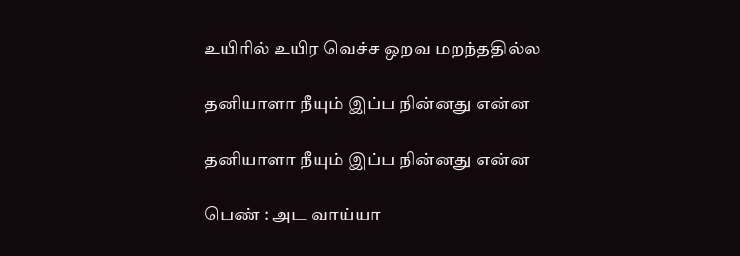உயிரில் உயிர வெச்ச ஒறவ மறந்ததில்ல

தனியாளா நீயும் இப்ப நின்னது என்ன

தனியாளா நீயும் இப்ப நின்னது என்ன

பெண் : அட வாய்யா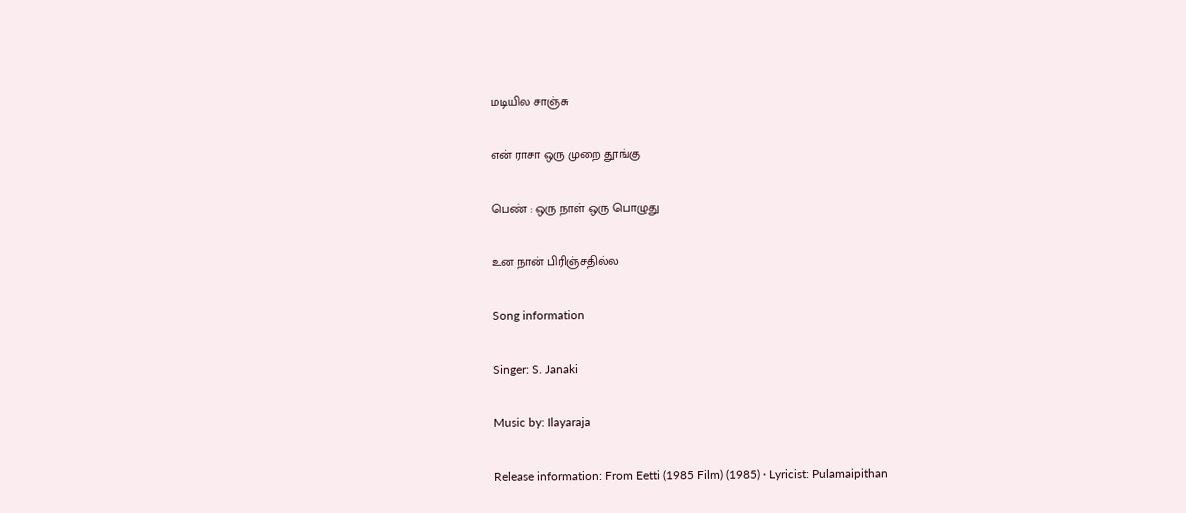மடியில சாஞ்சு

என் ராசா ஒரு முறை தூங்கு

பெண் : ஒரு நாள் ஒரு பொழுது

உன நான் பிரிஞ்சதில்ல

Song information

Singer: S. Janaki

Music by: Ilayaraja

Release information: From Eetti (1985 Film) (1985) · Lyricist: Pulamaipithan